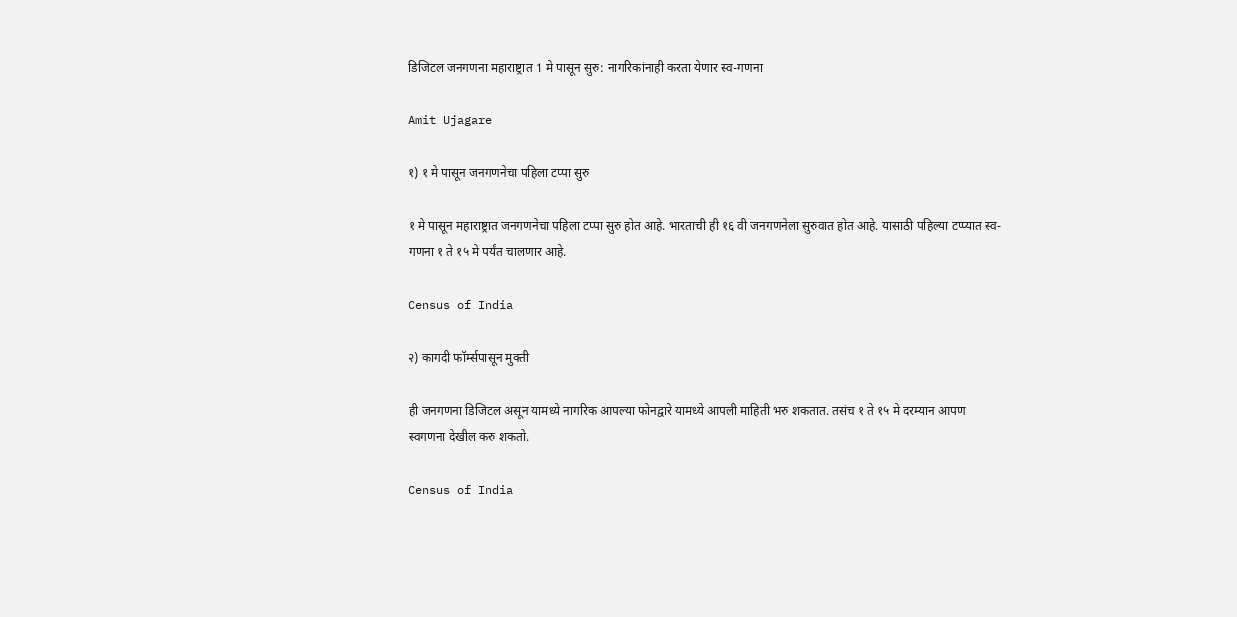डिजिटल जनगणना महाराष्ट्रात 1 मे पासून सुरु: नागरिकांनाही करता येणार स्व-गणना

Amit Ujagare

१) १ मे पासून जनगणनेचा पहिला टप्पा सुरु

१ मे पासून महाराष्ट्रात जनगणनेचा पहिला टप्पा सुरु होत आहे. भारताची ही १६ वी जनगणनेला सुरुवात होत आहे. यासाठी पहिल्या टप्प्यात स्व-गणना १ ते १५ मे पर्यंत चालणार आहे.

Census of India

२) कागदी फॉर्म्सपासून मुक्ती

ही जनगणना डिजिटल असून यामध्ये नागरिक आपल्या फोनद्वारे यामध्ये आपली माहिती भरु शकतात. तसंच १ ते १५ मे दरम्यान आपण स्वगणना देखील करु शकतो.

Census of India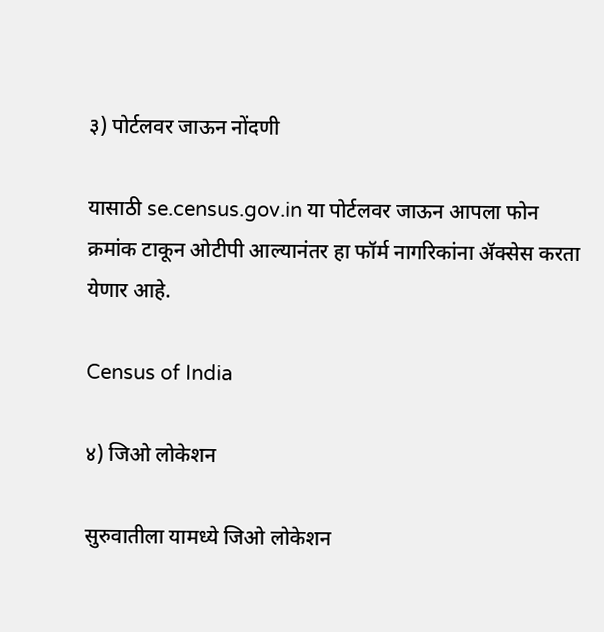३) पोर्टलवर जाऊन नोंदणी

यासाठी se.census.gov.in या पोर्टलवर जाऊन आपला फोन क्रमांक टाकून ओटीपी आल्यानंतर हा फॉर्म नागरिकांना ॲक्सेस करता येणार आहे.

Census of India

४) जिओ लोकेशन

सुरुवातीला यामध्ये जिओ लोकेशन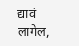द्यावं लागेल,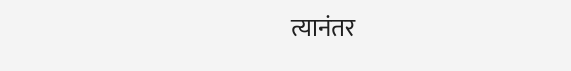त्यानंतर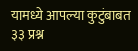यामध्ये आपल्या कुटुंबाबत ३३ प्रश्न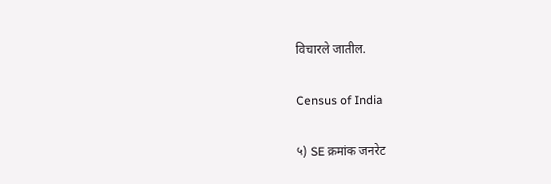विचारले जातील.

Census of India

५) SE क्रमांक जनरेट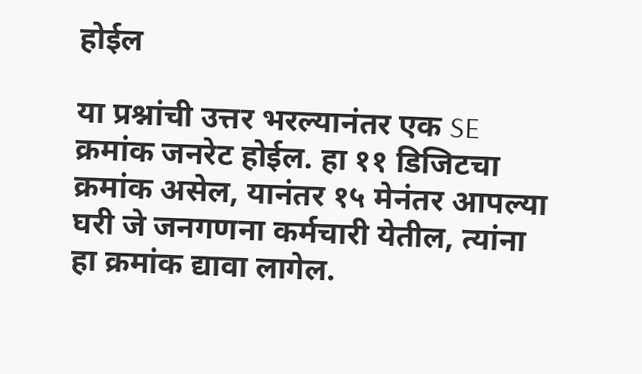होईल

या प्रश्नांची उत्तर भरल्यानंतर एक SE क्रमांक जनरेट होईल. हा ११ डिजिटचा क्रमांक असेल, यानंतर १५ मेनंतर आपल्या घरी जे जनगणना कर्मचारी येतील, त्यांना हा क्रमांक द्यावा लागेल.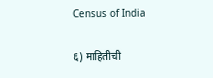Census of India

६) माहितीची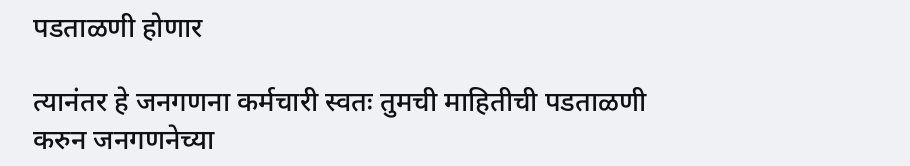पडताळणी होणार

त्यानंतर हे जनगणना कर्मचारी स्वतः तुमची माहितीची पडताळणी करुन जनगणनेच्या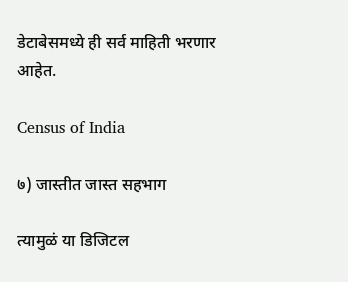डेटाबेसमध्ये ही सर्व माहिती भरणार आहेत.

Census of India

७) जास्तीत जास्त सहभाग

त्यामुळं या डिजिटल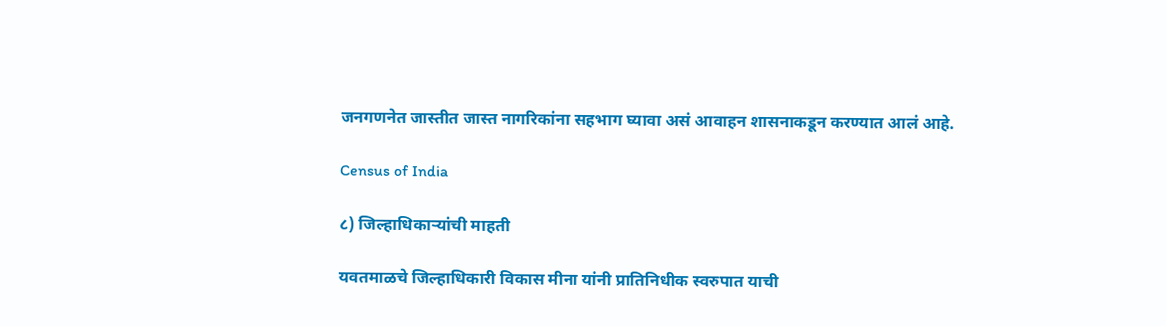जनगणनेत जास्तीत जास्त नागरिकांना सहभाग घ्यावा असं आवाहन शासनाकडून करण्यात आलं आहे.

Census of India

८) जिल्हाधिकाऱ्यांची माहती

यवतमाळचे जिल्हाधिकारी विकास मीना यांनी प्रातिनिधीक स्वरुपात याची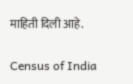माहिती दिली आहे.

Census of India